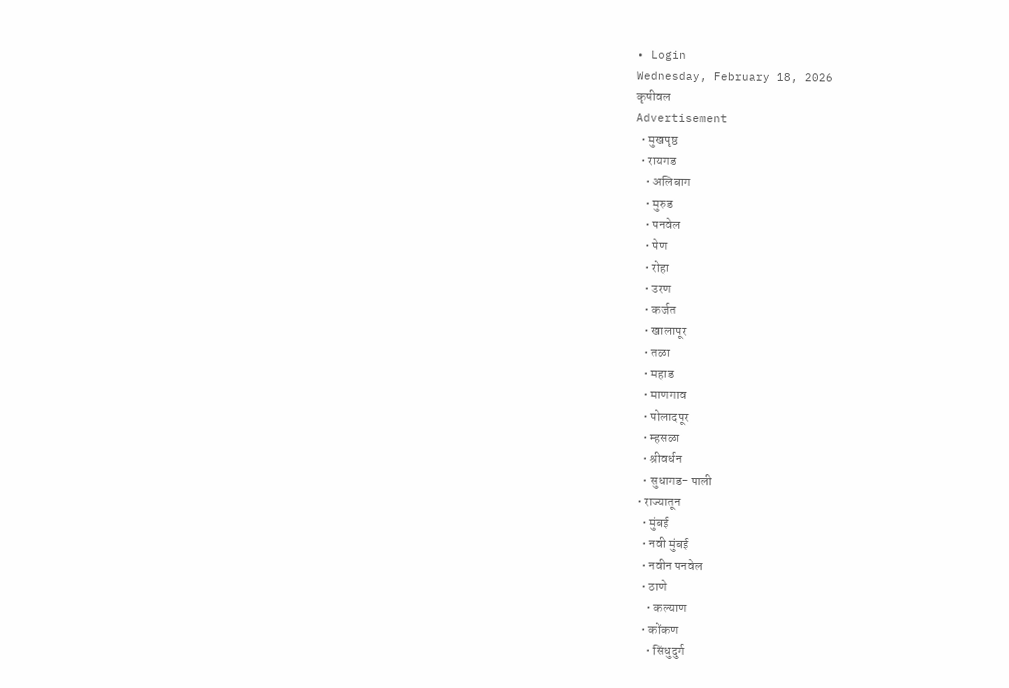• Login
Wednesday, February 18, 2026
कृषीवल
Advertisement
  • मुखपृष्ठ
  • रायगड
    • अलिबाग
    • मुरुड
    • पनवेल
    • पेण
    • रोहा
    • उरण
    • कर्जत
    • खालापूर
    • तळा
    • महाड
    • माणगाव
    • पोलादपूर
    • म्हसळा
    • श्रीवर्धन
    • सुधागड- पाली
  • राज्यातून
    • मुंबई
    • नवी मुंबई
    • नवीन पनवेल
    • ठाणे
      • कल्याण
    • कोंकण
      • सिंधुदुर्ग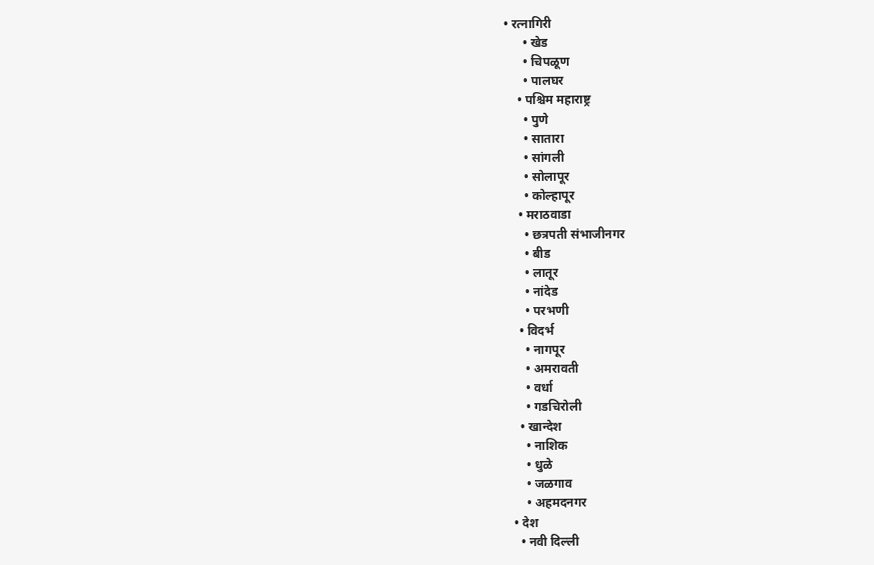• रत्नागिरी
      • खेड
      • चिपळूण
      • पालघर
    • पश्चिम महाराष्ट्र
      • पुणे
      • सातारा
      • सांगली
      • सोलापूर
      • कोल्हापूर
    • मराठवाडा
      • छत्रपती संभाजीनगर
      • बीड
      • लातूर
      • नांदेड
      • परभणी
    • विदर्भ
      • नागपूर
      • अमरावती
      • वर्धा
      • गडचिरोली
    • खान्देश
      • नाशिक
      • धुळे
      • जळगाव
      • अहमदनगर
  • देश
    • नवी दिल्ली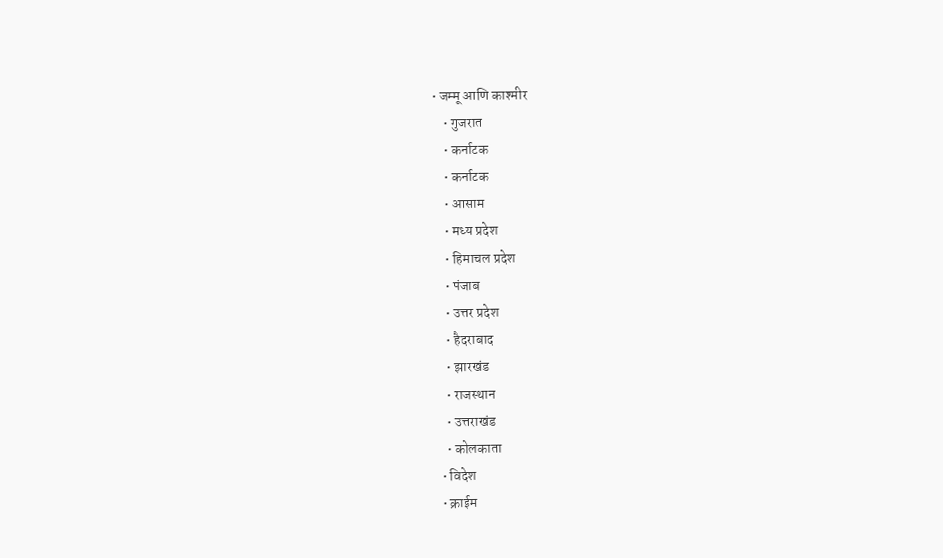• जम्मू आणि काश्मीर
    • गुजरात
    • कर्नाटक
    • कर्नाटक
    • आसाम
    • मध्य प्रदेश
    • हिमाचल प्रदेश
    • पंजाब
    • उत्तर प्रदेश
    • हैदराबाद
    • झारखंड
    • राजस्थान
    • उत्तराखंड
    • कोलकाता
  • विदेश
  • क्राईम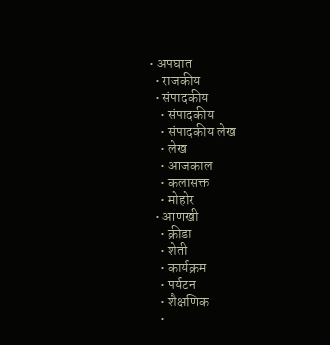• अपघात
  • राजकीय
  • संपादकीय
    • संपादकीय
    • संपादकीय लेख
    • लेख
    • आजकाल
    • कलासक्त
    • मोहोर
  • आणखी
    • क्रीडा
    • शेती
    • कार्यक्रम
    • पर्यटन
    • शैक्षणिक
    •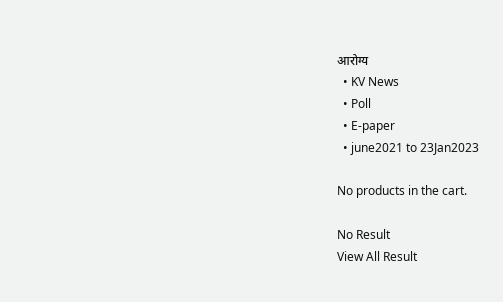आरोग्य
  • KV News
  • Poll
  • E-paper
  • june2021 to 23Jan2023

No products in the cart.

No Result
View All Result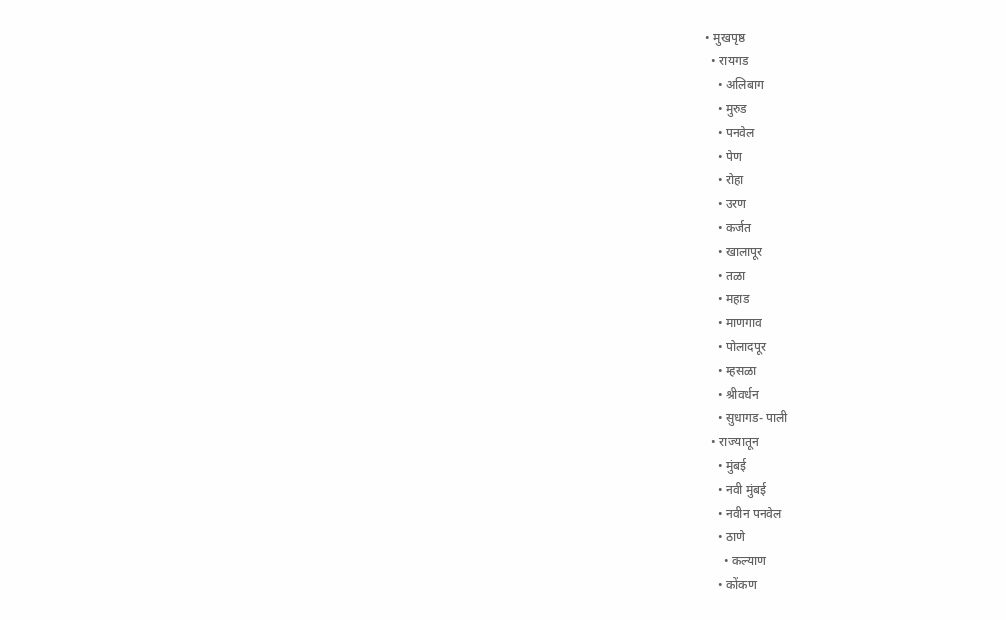• मुखपृष्ठ
  • रायगड
    • अलिबाग
    • मुरुड
    • पनवेल
    • पेण
    • रोहा
    • उरण
    • कर्जत
    • खालापूर
    • तळा
    • महाड
    • माणगाव
    • पोलादपूर
    • म्हसळा
    • श्रीवर्धन
    • सुधागड- पाली
  • राज्यातून
    • मुंबई
    • नवी मुंबई
    • नवीन पनवेल
    • ठाणे
      • कल्याण
    • कोंकण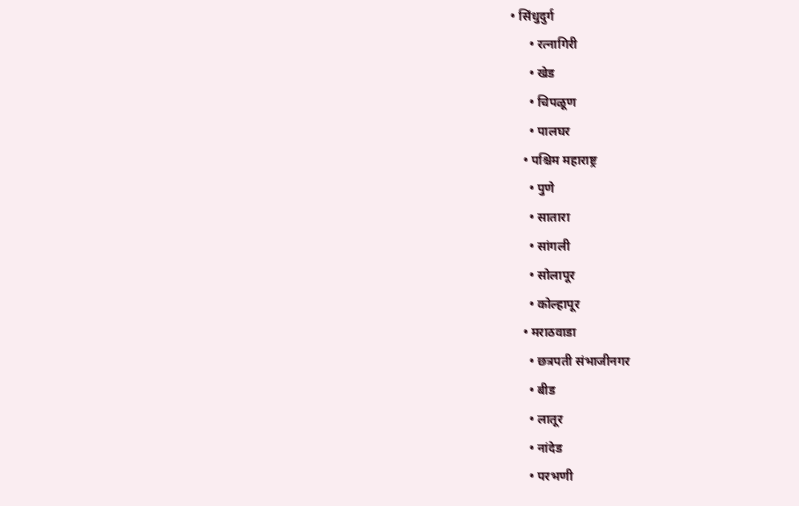• सिंधुदुर्ग
      • रत्नागिरी
      • खेड
      • चिपळूण
      • पालघर
    • पश्चिम महाराष्ट्र
      • पुणे
      • सातारा
      • सांगली
      • सोलापूर
      • कोल्हापूर
    • मराठवाडा
      • छत्रपती संभाजीनगर
      • बीड
      • लातूर
      • नांदेड
      • परभणी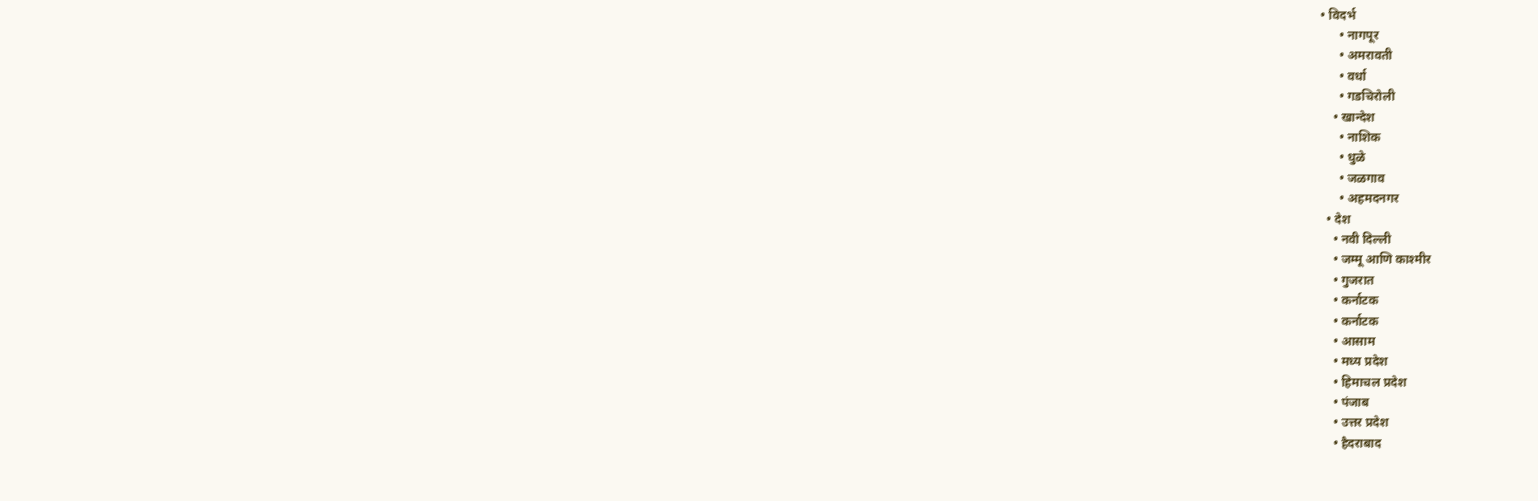• विदर्भ
      • नागपूर
      • अमरावती
      • वर्धा
      • गडचिरोली
    • खान्देश
      • नाशिक
      • धुळे
      • जळगाव
      • अहमदनगर
  • देश
    • नवी दिल्ली
    • जम्मू आणि काश्मीर
    • गुजरात
    • कर्नाटक
    • कर्नाटक
    • आसाम
    • मध्य प्रदेश
    • हिमाचल प्रदेश
    • पंजाब
    • उत्तर प्रदेश
    • हैदराबाद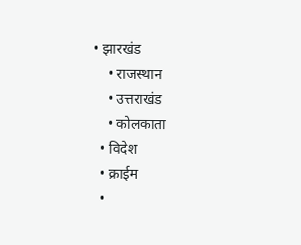• झारखंड
    • राजस्थान
    • उत्तराखंड
    • कोलकाता
  • विदेश
  • क्राईम
  •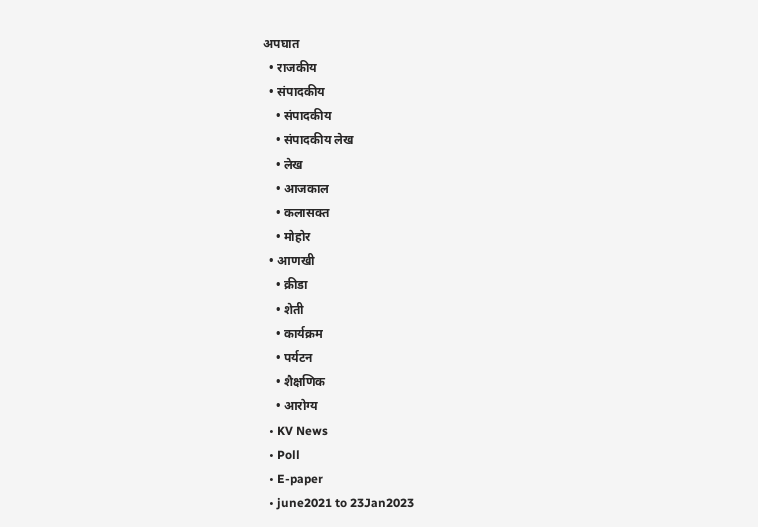अपघात
  • राजकीय
  • संपादकीय
    • संपादकीय
    • संपादकीय लेख
    • लेख
    • आजकाल
    • कलासक्त
    • मोहोर
  • आणखी
    • क्रीडा
    • शेती
    • कार्यक्रम
    • पर्यटन
    • शैक्षणिक
    • आरोग्य
  • KV News
  • Poll
  • E-paper
  • june2021 to 23Jan2023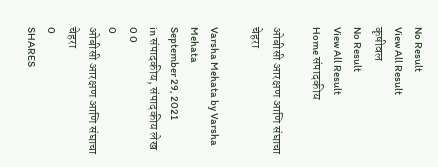No Result
View All Result
कृषीवल
No Result
View All Result
Home संपादकीय

ओबीसी आरक्षण आणि संघाचा चेहरा

Varsha Mehata by Varsha Mehata
September 29, 2021
in संपादकीय, संपादकीय लेख
0 0
0
ओबीसी आरक्षण आणि संघाचा चेहरा
0
SHARES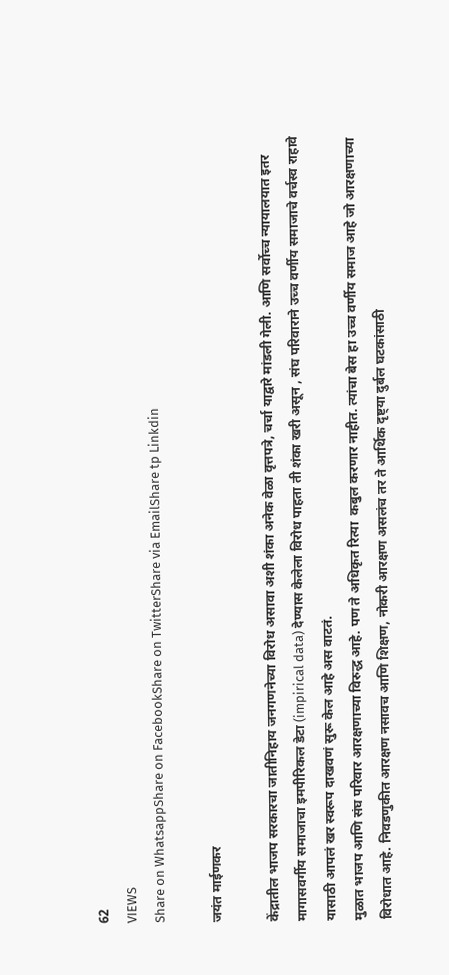62
VIEWS
Share on WhatsappShare on FacebookShare on TwitterShare via EmailShare tp Linkdin

जयंत माईणकर

केंद्रातील भाजप सरकारचा जातीनिहाय जनगणनेच्या विरोध असावा अशी शंका अनेक वेळा वृत्तपत्रे, चर्चा याद्वारे मांडली गेली. आणि सर्वोच्च न्यायालयात इतर मागासवर्गीय समाजाचा इमपीरिकल डेटा (impirical data) देण्यास केलेला विरोध पाहता ती शंका खरी असून , संघ परिवाराने उच्च वर्णीय समाजाचे वर्चस्व राहावे यासाठी आपलं खर स्वरूप दाखवणं सुरू केल आहे अस वाटतं.
मुळात भाजप आणि संघ परिवार आरक्षणाच्या विरुद्ध आहे. पण ते अधिकृत रित्या  कबुल करणार नाहीत. त्यांचा बेस हा उच्च वर्णीय समाज आहे जो आरक्षणाच्या विरोधात आहे. निवडणुकीत आरक्षण नसावच आणि शिक्षण, नोकरी आरक्षण असलंच तर ते आर्थिक दृष्ट्या दुर्बल घटकांसाठी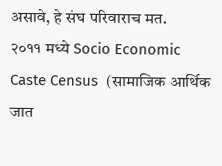असावे, हे संघ परिवाराच मत.
२०११ मध्ये Socio Economic Caste Census  (सामाजिक आर्थिक जात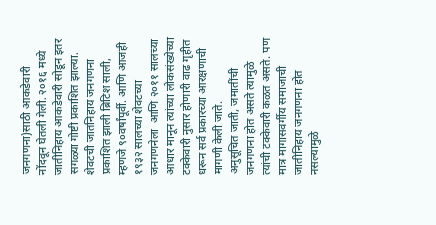जनगणना)साठी आकडेवारी नोंदवून घेतली गेली. २०१६ मध्ये जातीनिहाय आकडेवारी सोडून इतर सगळ्या गोष्टी प्रकाशित झाल्या.
शेवटची जातनिहाय जनगणना प्रकाशित झाली ब्रिटिश साली, म्हणजे ९०वर्षांपूर्वी. आणि आजही १९३२ सालच्या शेवटच्या  जनगणनेला  आणि २०११ सालच्या आधार मानून त्यांच्या लोकसंख्येच्या टक्केवारी नुसार होणारी वाढ गृहीत धरून सर्व प्रकारच्या आरक्षणाची मागणी केली जाते.
अनुसूचित जाती, जमातींची जनगणना होत असते त्यामुळे त्यांची टक्केवारी कळत असते. पण मात्र मागासवर्गीय समाजाची जातीनिहाय जनगणना होत नसल्यामुळे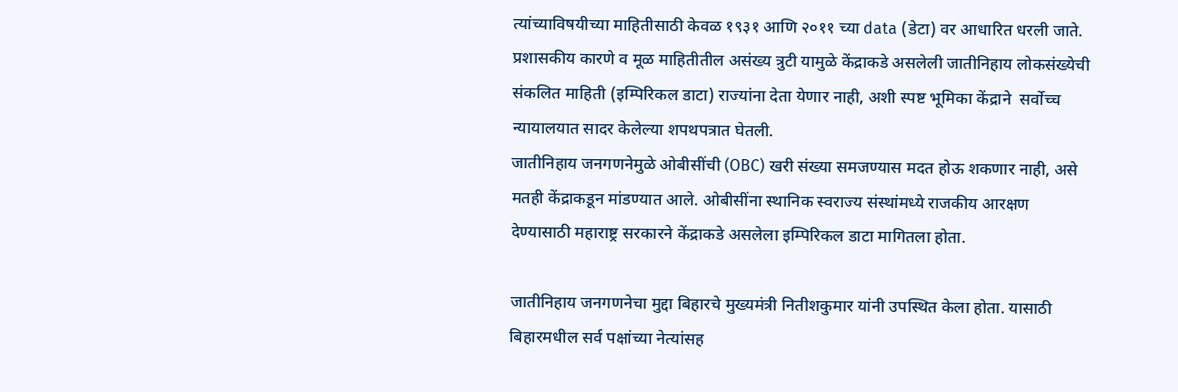त्यांच्याविषयीच्या माहितीसाठी केवळ १९३१ आणि २०११ च्या data (डेटा) वर आधारित धरली जाते.
प्रशासकीय कारणे व मूळ माहितीतील असंख्य त्रुटी यामुळे केंद्राकडे असलेली जातीनिहाय लोकसंख्येची संकलित माहिती (इम्पिरिकल डाटा) राज्यांना देता येणार नाही, अशी स्पष्ट भूमिका केंद्राने  सर्वोच्च न्यायालयात सादर केलेल्या शपथपत्रात घेतली.
जातीनिहाय जनगणनेमुळे ओबीसींची (OBC) खरी संख्या समजण्यास मदत होऊ शकणार नाही, असे मतही केंद्राकडून मांडण्यात आले. ओबीसींना स्थानिक स्वराज्य संस्थांमध्ये राजकीय आरक्षण देण्यासाठी महाराष्ट्र सरकारने केंद्राकडे असलेला इम्पिरिकल डाटा मागितला होता.

जातीनिहाय जनगणनेचा मुद्दा बिहारचे मुख्यमंत्री नितीशकुमार यांनी उपस्थित केला होता. यासाठी बिहारमधील सर्व पक्षांच्या नेत्यांसह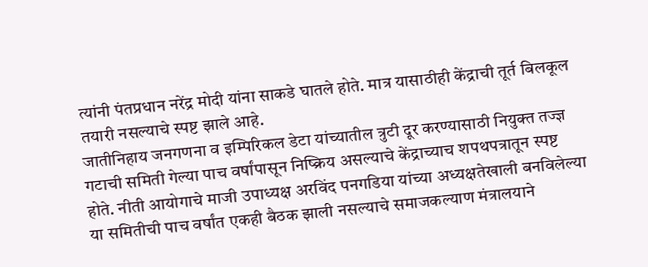त्यांनी पंतप्रधान नरेंद्र मोदी यांना साकडे घातले होते. मात्र यासाठीही केंद्राची तूर्त बिलकूल तयारी नसल्याचे स्पष्ट झाले आहे.
जातीनिहाय जनगणना व इम्पिरिकल डेटा यांच्यातील त्रुटी दूर करण्यासाठी नियुक्त तज्ज्ञ गटाची समिती गेल्या पाच वर्षांपासून निष्क्रिय असल्याचे केंद्राच्याच शपथपत्रातून स्पष्ट होते. नीती आयोगाचे माजी उपाध्यक्ष अरविंद पनगडिया यांच्या अध्यक्षतेखाली बनविलेल्या या समितीची पाच वर्षांत एकही बैठक झाली नसल्याचे समाजकल्याण मंत्रालयाने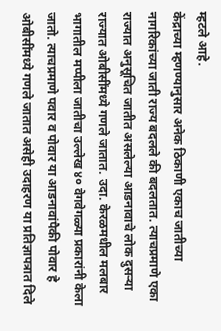म्हटले आहे.
केंद्राच्या म्हणण्यानुसार अनेक ठिकाणी एकाच जातीच्या नागरिकांच्या जाती राज्य बदलले की बदलतात. त्याचप्रमाणे एका राज्यात अनुसूचित जातीत असलेल्या आडनावाचे लोक दुसऱ्या राज्यात ओबीसींमध्ये गणले जातात. उदा. केरळमधील मलबार भागातील मप्पीला जातीचा उल्लेख ४० वेगवेगळ्या प्रकारांनी केला जातो. त्याचप्रमाणे पवार व पोवार या आडनावांपैकी पोवार हे ओबीसींमध्ये गणले जातात असेही उदाहरण या प्रतिज्ञापत्रात दिले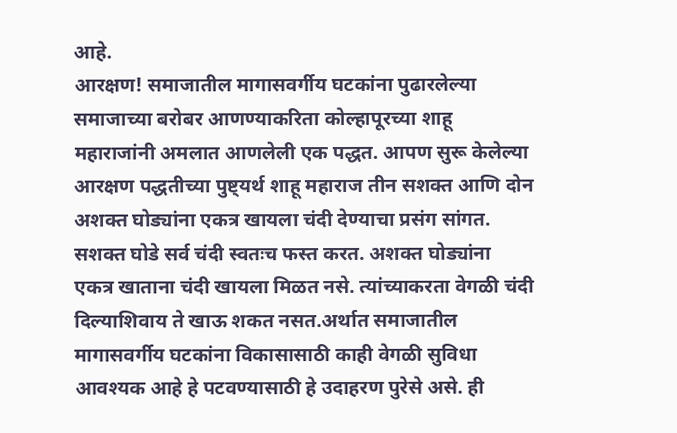आहे.
आरक्षण! समाजातील मागासवर्गीय घटकांना पुढारलेल्या समाजाच्या बरोबर आणण्याकरिता कोल्हापूरच्या शाहू महाराजांनी अमलात आणलेली एक पद्धत. आपण सुरू केलेल्या आरक्षण पद्धतीच्या पुष्ट्यर्थ शाहू महाराज तीन सशक्त आणि दोन अशक्त घोड्यांना एकत्र खायला चंदी देण्याचा प्रसंग सांगत. सशक्त घोडे सर्व चंदी स्वतःच फस्त करत. अशक्त घोड्यांना  एकत्र खाताना चंदी खायला मिळत नसे. त्यांच्याकरता वेगळी चंदी दिल्याशिवाय ते खाऊ शकत नसत.अर्थात समाजातील मागासवर्गीय घटकांना विकासासाठी काही वेगळी सुविधा आवश्यक आहे हे पटवण्यासाठी हे उदाहरण पुरेसे असे. ही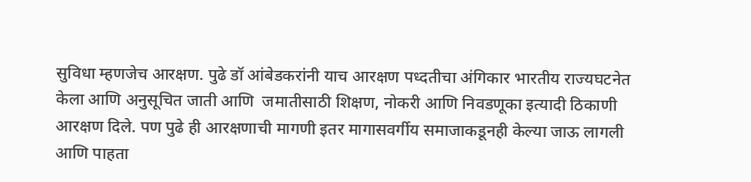सुविधा म्हणजेच आरक्षण. पुढे डॉ आंबेडकरांनी याच आरक्षण पध्दतीचा अंगिकार भारतीय राज्यघटनेत केला आणि अनुसूचित जाती आणि  जमातीसाठी शिक्षण, नोकरी आणि निवडणूका इत्यादी ठिकाणी आरक्षण दिले. पण पुढे ही आरक्षणाची मागणी इतर मागासवर्गीय समाजाकडूनही केल्या जाऊ लागली आणि पाहता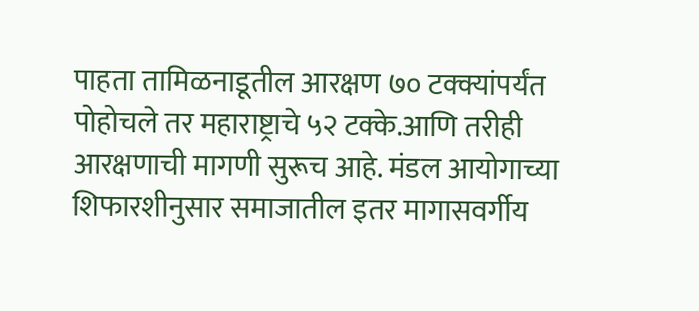पाहता तामिळनाडूतील आरक्षण ७० टक्क्यांपर्यंत पोहोचले तर महाराष्ट्राचे ५२ टक्के.आणि तरीही आरक्षणाची मागणी सुरूच आहे. मंडल आयोगाच्या शिफारशीनुसार समाजातील इतर मागासवर्गीय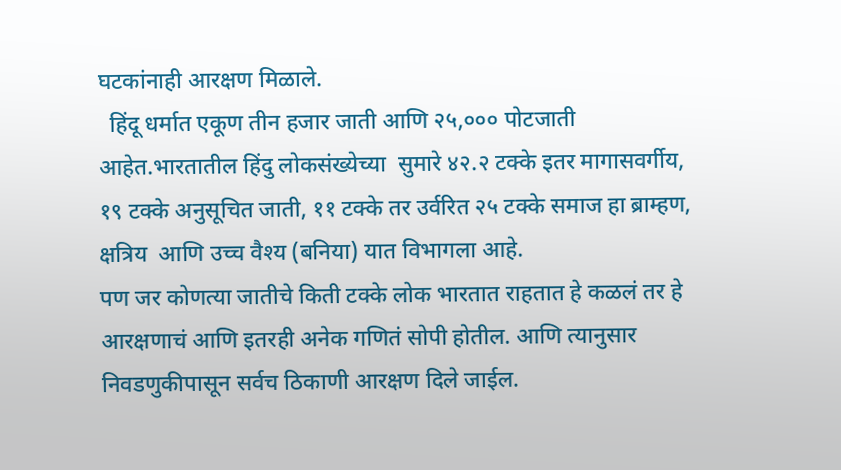घटकांनाही आरक्षण मिळाले.
  हिंदू धर्मात एकूण तीन हजार जाती आणि २५,००० पोटजाती आहेत.भारतातील हिंदु लोकसंख्येच्या  सुमारे ४२.२ टक्के इतर मागासवर्गीय, १९ टक्के अनुसूचित जाती, ११ टक्के तर उर्वरित २५ टक्के समाज हा ब्राम्हण, क्षत्रिय  आणि उच्च वैश्य (बनिया) यात विभागला आहे.
पण जर कोणत्या जातीचे किती टक्के लोक भारतात राहतात हे कळलं तर हे आरक्षणाचं आणि इतरही अनेक गणितं सोपी होतील. आणि त्यानुसार निवडणुकीपासून सर्वच ठिकाणी आरक्षण दिले जाईल.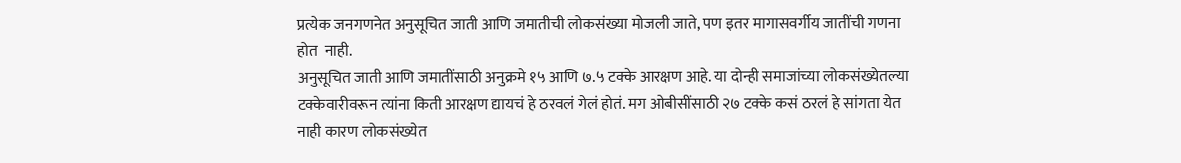प्रत्येक जनगणनेत अनुसूचित जाती आणि जमातीची लोकसंख्या मोजली जाते, पण इतर मागासवर्गीय जातींची गणना होत  नाही.
अनुसूचित जाती आणि जमातींसाठी अनुक्रमे १५ आणि ७.५ टक्के आरक्षण आहे. या दोन्ही समाजांच्या लोकसंख्येतल्या टक्केवारीवरून त्यांना किती आरक्षण द्यायचं हे ठरवलं गेलं होतं. मग ओबीसींसाठी २७ टक्के कसं ठरलं हे सांगता येत नाही कारण लोकसंख्येत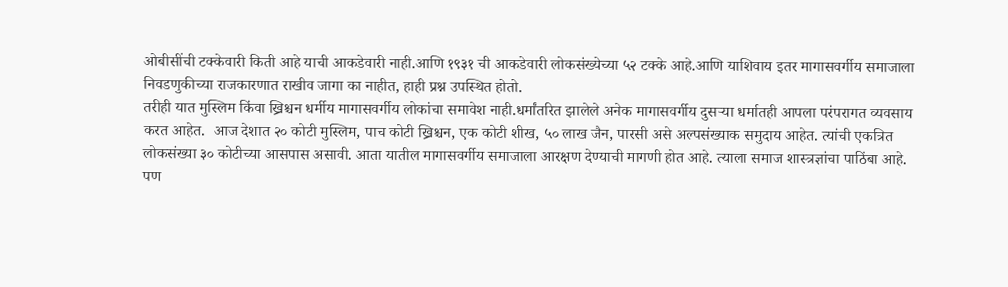ओबीसींची टक्केवारी किती आहे याची आकडेवारी नाही.आणि १९३१ ची आकडेवारी लोकसंख्येच्या ५२ टक्के आहे.आणि याशिवाय इतर मागासवर्गीय समाजाला निवडणुकीच्या राजकारणात राखीव जागा का नाहीत, हाही प्रश्न उपस्थित होतो.
तरीही यात मुस्लिम किंवा ख्रिश्चन धर्मीय मागासवर्गीय लोकांचा समावेश नाही.धर्मांतरित झालेले अनेक मागासवर्गीय दुसऱ्या धर्मातही आपला परंपरागत व्यवसाय करत आहेत.  आज देशात २० कोटी मुस्लिम, पाच कोटी ख्रिश्चन, एक कोटी शीख, ५० लाख जैन, पारसी असे अल्पसंख्याक समुदाय आहेत. त्यांची एकत्रित लोकसंख्या ३० कोटीच्या आसपास असावी. आता यातील मागासवर्गीय समाजाला आरक्षण देण्याची मागणी होत आहे. त्याला समाज शास्त्रज्ञांचा पाठिंबा आहे. पण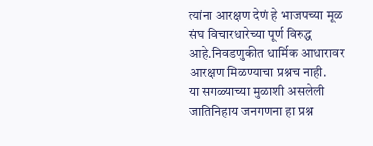त्यांना आरक्षण देणं हे भाजपच्या मूळ संघ विचारधारेच्या पूर्ण विरुद्ध आहे.निवडणुकीत धार्मिक आधारावर आरक्षण मिळण्याचा प्रश्नच नाही.
या सगळ्याच्या मुळाशी असलेली जातिनिहाय जनगणना हा प्रश्न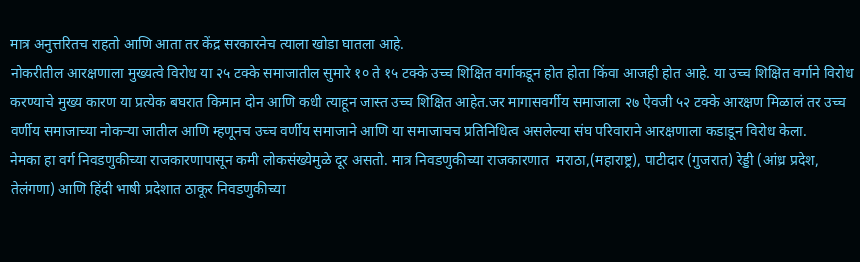मात्र अनुत्तरितच राहतो आणि आता तर केंद्र सरकारनेच त्याला खोडा घातला आहे.
नोकरीतील आरक्षणाला मुख्यत्वे विरोध या २५ टक्के समाजातील सुमारे १० ते १५ टक्के उच्च शिक्षित वर्गाकडून होत होता किंवा आजही होत आहे. या उच्च शिक्षित वर्गाने विरोध करण्याचे मुख्य कारण या प्रत्येक बघरात किमान दोन आणि कधी त्याहून जास्त उच्च शिक्षित आहेत.जर मागासवर्गीय समाजाला २७ ऐवजी ५२ टक्के आरक्षण मिळालं तर उच्च वर्णीय समाजाच्या नोकऱ्या जातील आणि म्हणूनच उच्च वर्णीय समाजाने आणि या समाजाचच प्रतिनिधित्व असलेल्या संघ परिवाराने आरक्षणाला कडाडून विरोध केला.
नेमका हा वर्ग निवडणुकीच्या राजकारणापासून कमी लोकसंख्येमुळे दूर असतो. मात्र निवडणुकीच्या राजकारणात  मराठा,(महाराष्ट्र), पाटीदार (गुजरात) रेड्डी (आंध्र प्रदेश, तेलंगणा) आणि हिंदी भाषी प्रदेशात ठाकूर निवडणुकीच्या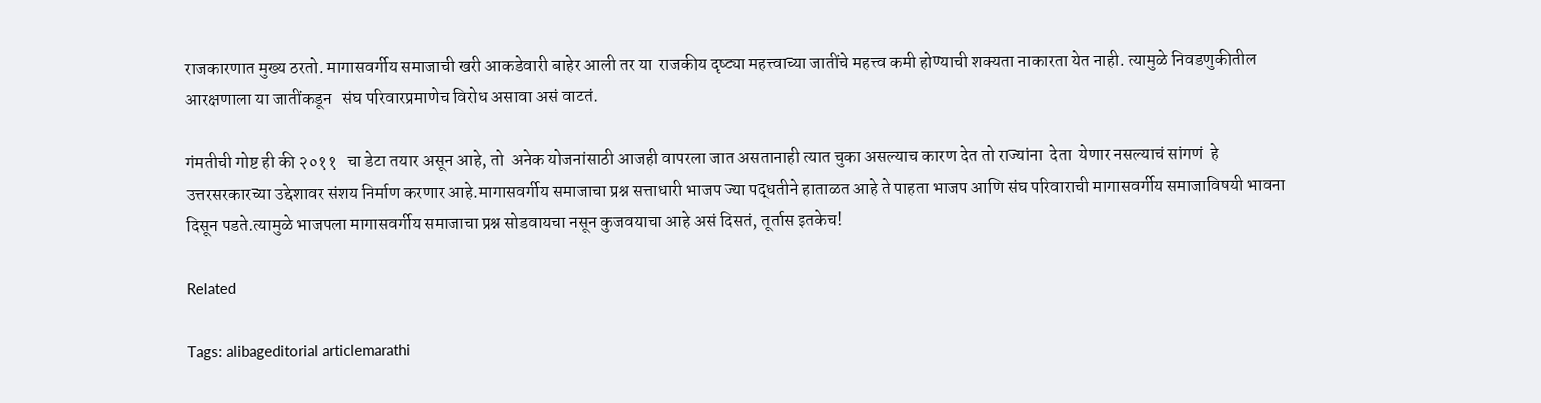राजकारणात मुख्य ठरतो. मागासवर्गीय समाजाची खरी आकडेवारी बाहेर आली तर या  राजकीय दृष्ट्या महत्त्वाच्या जातींचे महत्त्व कमी होण्याची शक्यता नाकारता येत नाही. त्यामुळे निवडणुकीतील आरक्षणाला या जातींकडून   संघ परिवारप्रमाणेच विरोध असावा असं वाटतं.

गंमतीची गोष्ट ही की २०११   चा डेटा तयार असून आहे, तो  अनेक योजनांसाठी आजही वापरला जात असतानाही त्यात चुका असल्याच कारण देत तो राज्यांना  देता  येणार नसल्याचं सांगणं  हे उत्तरसरकारच्या उद्देशावर संशय निर्माण करणार आहे.मागासवर्गीय समाजाचा प्रश्न सत्ताधारी भाजप ज्या पद्धतीने हाताळत आहे ते पाहता भाजप आणि संघ परिवाराची मागासवर्गीय समाजाविषयी भावना दिसून पडते.त्यामुळे भाजपला मागासवर्गीय समाजाचा प्रश्न सोडवायचा नसून कुजवयाचा आहे असं दिसतं, तूर्तास इतकेच!

Related

Tags: alibageditorial articlemarathi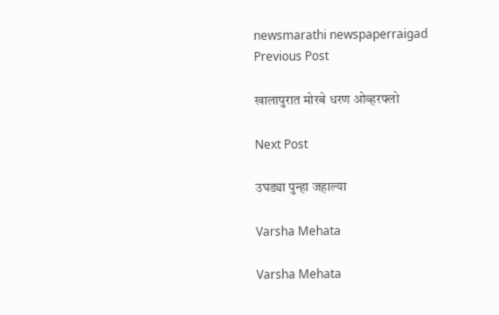newsmarathi newspaperraigad
Previous Post

खालापुरात मोरबे धरण ओव्हरफ्लो

Next Post

उघड्या पुन्हा जहाल्या

Varsha Mehata

Varsha Mehata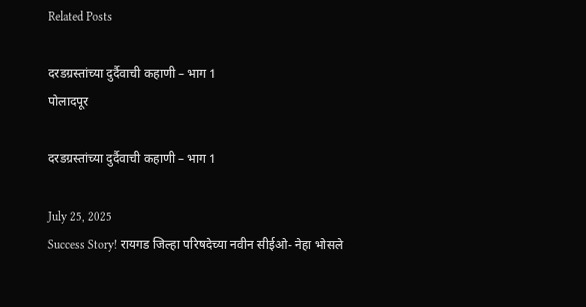Related Posts

दरडग्रस्तांच्या दुर्दैवाची कहाणी – भाग 1
पोलादपूर

दरडग्रस्तांच्या दुर्दैवाची कहाणी – भाग 1

July 25, 2025
Success Story! रायगड जिल्हा परिषदेच्या नवीन सीईओ- नेहा भोसले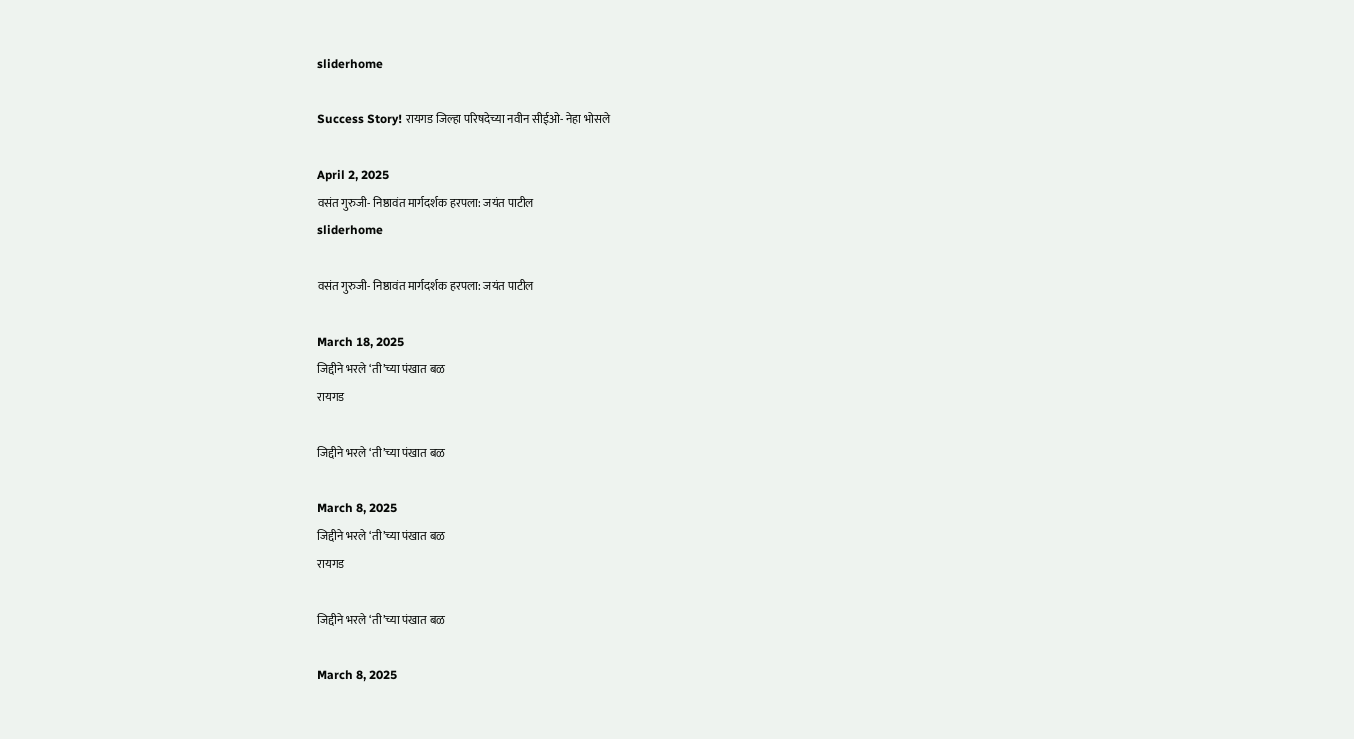sliderhome

Success Story! रायगड जिल्हा परिषदेच्या नवीन सीईओ- नेहा भोसले

April 2, 2025
वसंत गुरुजी- निष्ठावंत मार्गदर्शक हरपला: जयंत पाटील
sliderhome

वसंत गुरुजी- निष्ठावंत मार्गदर्शक हरपला: जयंत पाटील

March 18, 2025
जिद्दीने भरले ‘ती’च्या पंखात बळ
रायगड

जिद्दीने भरले ‘ती’च्या पंखात बळ

March 8, 2025
जिद्दीने भरले ‘ती’च्या पंखात बळ
रायगड

जिद्दीने भरले ‘ती’च्या पंखात बळ

March 8, 2025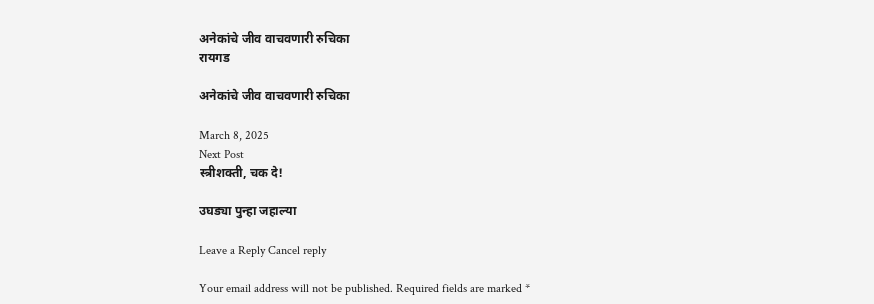अनेकांचे जीव वाचवणारी रुचिका
रायगड

अनेकांचे जीव वाचवणारी रुचिका

March 8, 2025
Next Post
स्त्रीशक्ती, चक दे!

उघड्या पुन्हा जहाल्या

Leave a Reply Cancel reply

Your email address will not be published. Required fields are marked *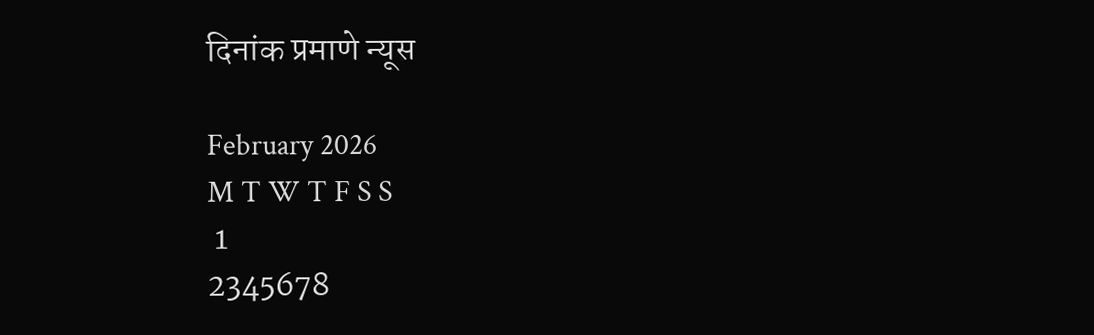दिनांक प्रमाणे न्यूस

February 2026
M T W T F S S
 1
2345678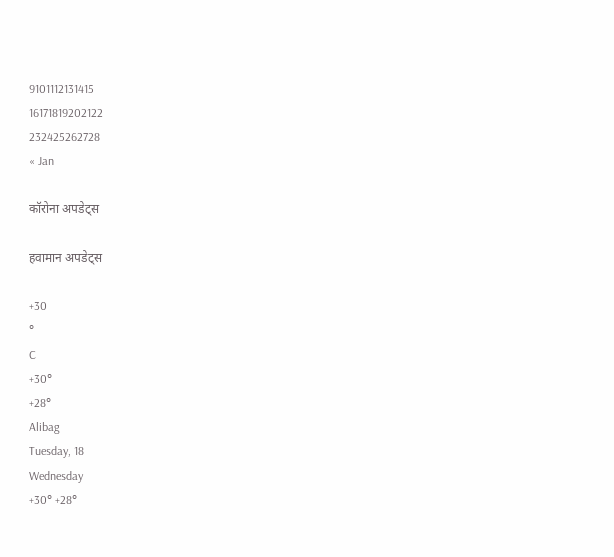9101112131415
16171819202122
232425262728
« Jan

कॉरोना अपडेट्स

हवामान अपडेट्स

+30
°
C
+30°
+28°
Alibag
Tuesday, 18
Wednesday
+30° +28°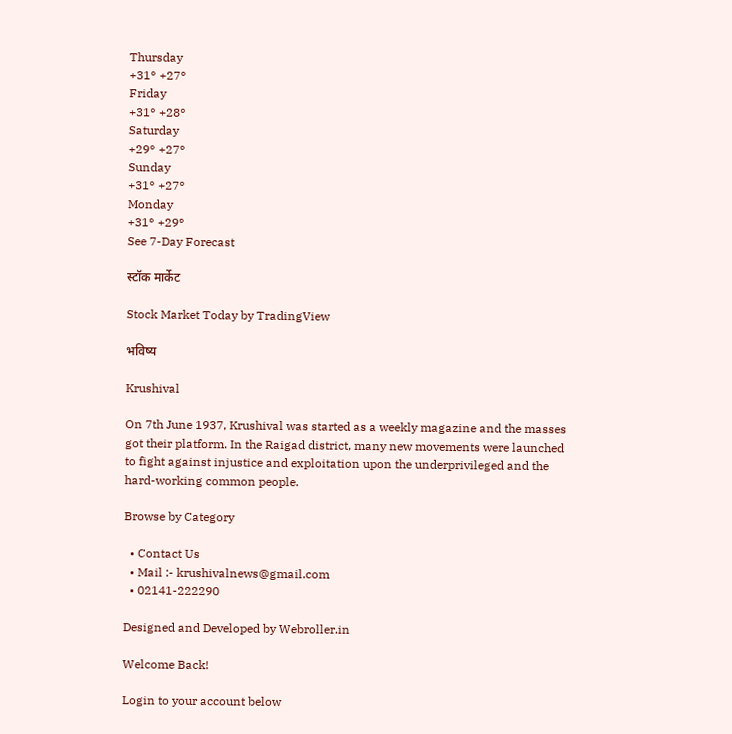Thursday
+31° +27°
Friday
+31° +28°
Saturday
+29° +27°
Sunday
+31° +27°
Monday
+31° +29°
See 7-Day Forecast

स्टॉक मार्केट

Stock Market Today by TradingView

भविष्य

Krushival

On 7th June 1937, Krushival was started as a weekly magazine and the masses got their platform. In the Raigad district, many new movements were launched to fight against injustice and exploitation upon the underprivileged and the hard-working common people.

Browse by Category

  • Contact Us
  • Mail :- krushivalnews@gmail.com
  • 02141-222290

Designed and Developed by Webroller.in

Welcome Back!

Login to your account below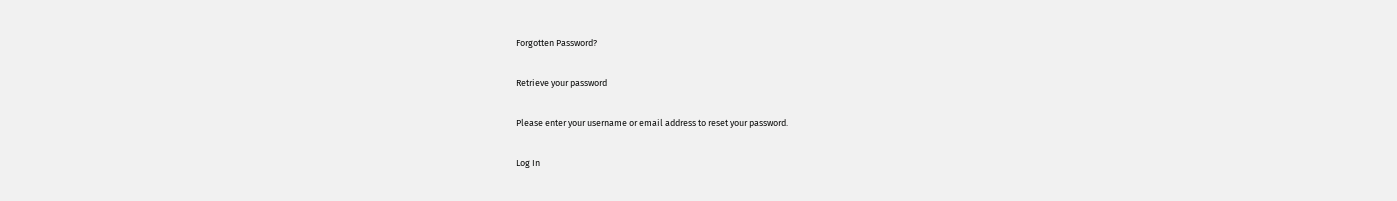Forgotten Password?

Retrieve your password

Please enter your username or email address to reset your password.

Log In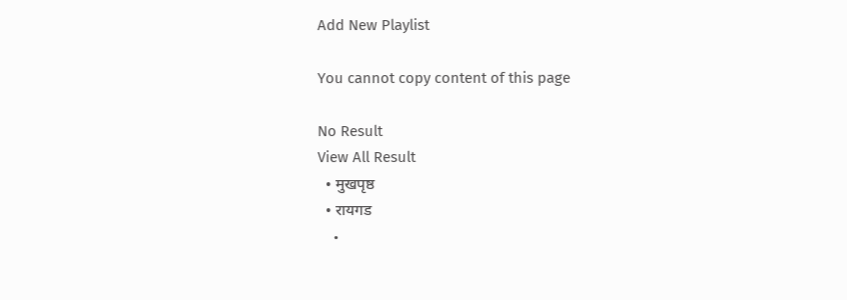Add New Playlist

You cannot copy content of this page

No Result
View All Result
  • मुखपृष्ठ
  • रायगड
    •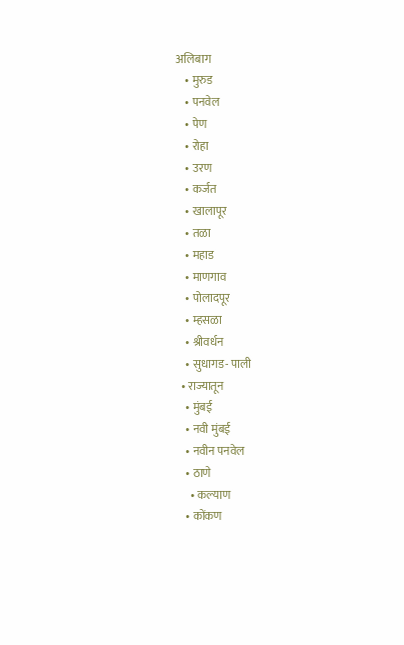अलिबाग
    • मुरुड
    • पनवेल
    • पेण
    • रोहा
    • उरण
    • कर्जत
    • खालापूर
    • तळा
    • महाड
    • माणगाव
    • पोलादपूर
    • म्हसळा
    • श्रीवर्धन
    • सुधागड- पाली
  • राज्यातून
    • मुंबई
    • नवी मुंबई
    • नवीन पनवेल
    • ठाणे
      • कल्याण
    • कोंकण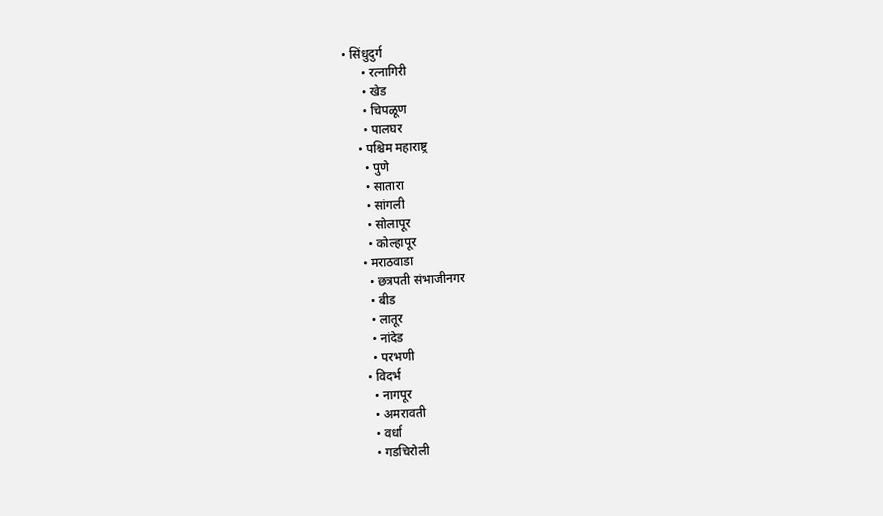• सिंधुदुर्ग
      • रत्नागिरी
      • खेड
      • चिपळूण
      • पालघर
    • पश्चिम महाराष्ट्र
      • पुणे
      • सातारा
      • सांगली
      • सोलापूर
      • कोल्हापूर
    • मराठवाडा
      • छत्रपती संभाजीनगर
      • बीड
      • लातूर
      • नांदेड
      • परभणी
    • विदर्भ
      • नागपूर
      • अमरावती
      • वर्धा
      • गडचिरोली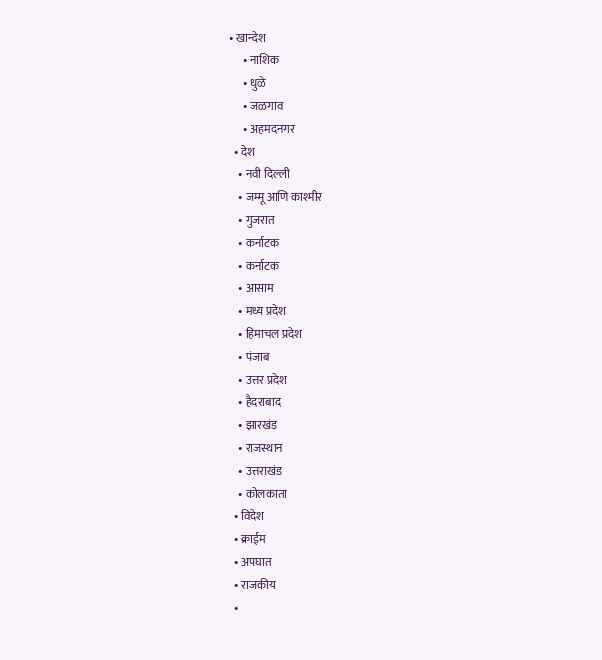• खान्देश
      • नाशिक
      • धुळे
      • जळगाव
      • अहमदनगर
  • देश
    • नवी दिल्ली
    • जम्मू आणि काश्मीर
    • गुजरात
    • कर्नाटक
    • कर्नाटक
    • आसाम
    • मध्य प्रदेश
    • हिमाचल प्रदेश
    • पंजाब
    • उत्तर प्रदेश
    • हैदराबाद
    • झारखंड
    • राजस्थान
    • उत्तराखंड
    • कोलकाता
  • विदेश
  • क्राईम
  • अपघात
  • राजकीय
  •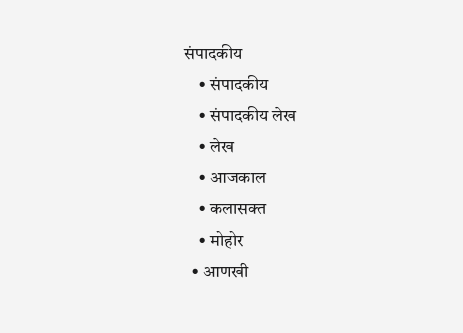संपादकीय
    • संपादकीय
    • संपादकीय लेख
    • लेख
    • आजकाल
    • कलासक्त
    • मोहोर
  • आणखी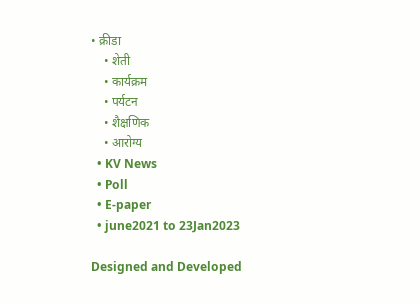• क्रीडा
    • शेती
    • कार्यक्रम
    • पर्यटन
    • शैक्षणिक
    • आरोग्य
  • KV News
  • Poll
  • E-paper
  • june2021 to 23Jan2023

Designed and Developed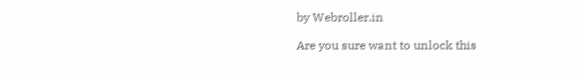by Webroller.in

Are you sure want to unlock this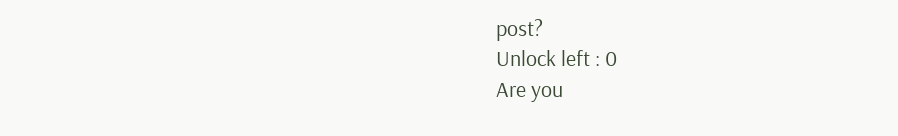post?
Unlock left : 0
Are you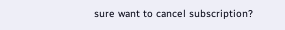sure want to cancel subscription?